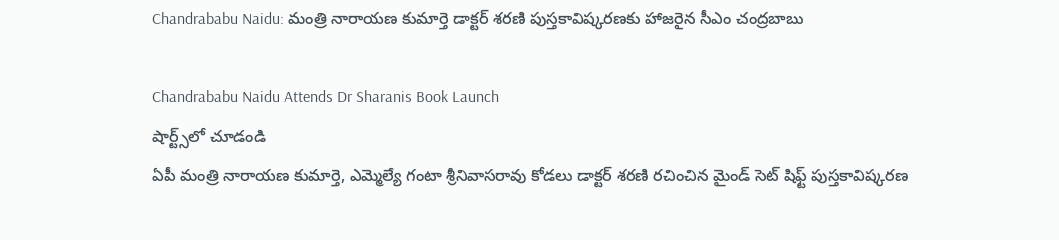Chandrababu Naidu: మంత్రి నారాయణ కుమార్తె డాక్టర్ శరణి పుస్తకావిష్కరణకు హాజరైన సీఎం చంద్రబాబు

Chandrababu Naidu Attends Dr Sharanis Book Launch
షార్ట్స్‌లో చూడండి
ఏపీ మంత్రి నారాయణ కుమార్తె, ఎమ్మెల్యే గంటా శ్రీనివాసరావు కోడలు డాక్టర్ శరణి రచించిన మైండ్ సెట్ షిఫ్ట్ పుస్తకావిష్కరణ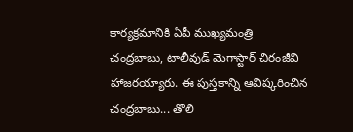కార్యక్రమానికి ఏపీ ముఖ్యమంత్రి చంద్రబాబు, టాలీవుడ్ మెగాస్టార్ చిరంజీవి హాజరయ్యారు. ఈ పుస్తకాన్ని ఆవిష్కరించిన చంద్రబాబు... తొలి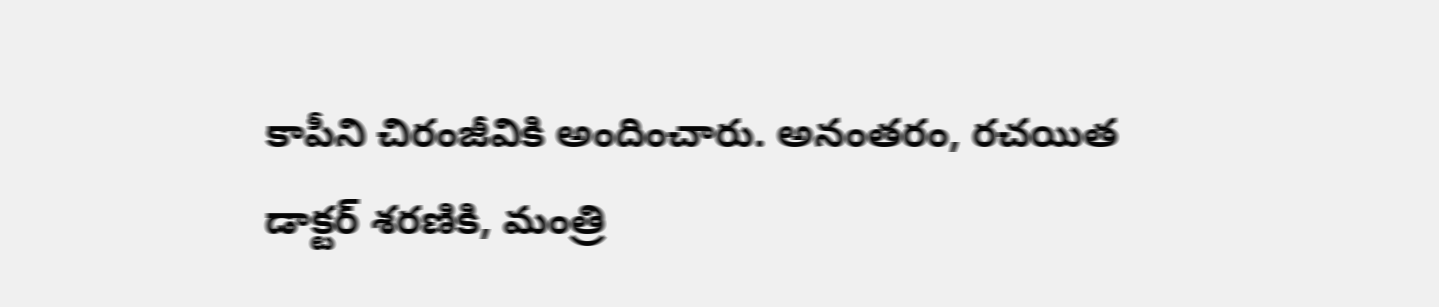కాపీని చిరంజీవికి అందించారు. అనంతరం, రచయిత డాక్టర్ శరణికి, మంత్రి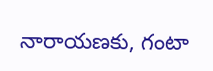నారాయణకు, గంటా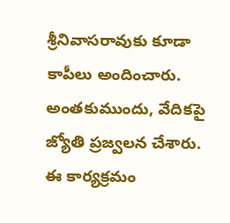శ్రీనివాసరావుకు కూడా కాపీలు అందించారు. అంతకుముందు, వేదికపై జ్యోతి ప్రజ్వలన చేశారు. ఈ కార్యక్రమం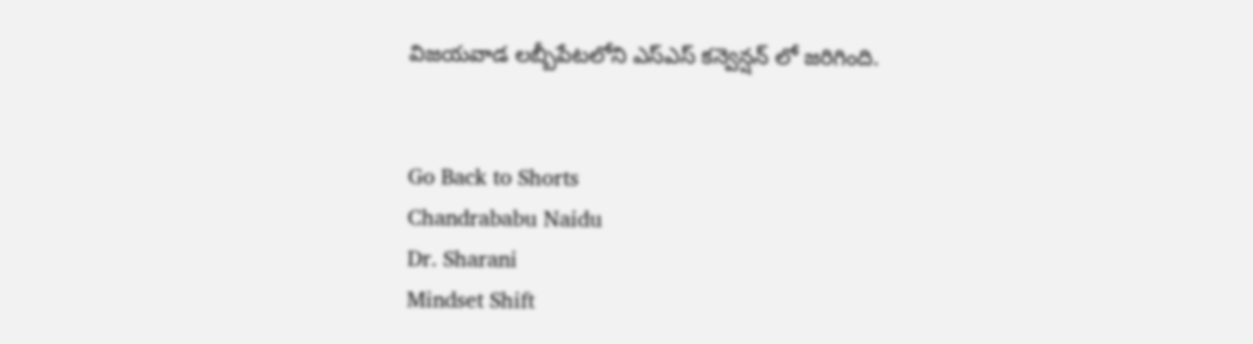విజయవాడ లబ్బీపేటలోని ఎస్ఎస్ కన్వెన్షన్ లో జరిగింది.


Go Back to Shorts
Chandrababu Naidu
Dr. Sharani
Mindset Shift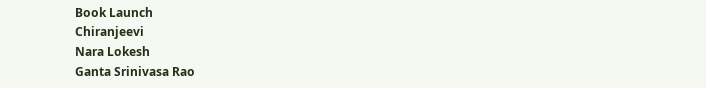Book Launch
Chiranjeevi
Nara Lokesh
Ganta Srinivasa Rao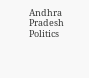Andhra Pradesh Politics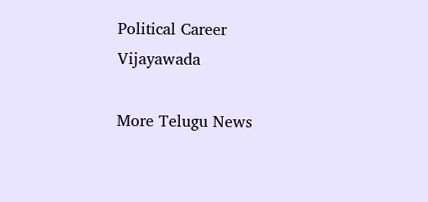Political Career
Vijayawada

More Telugu News